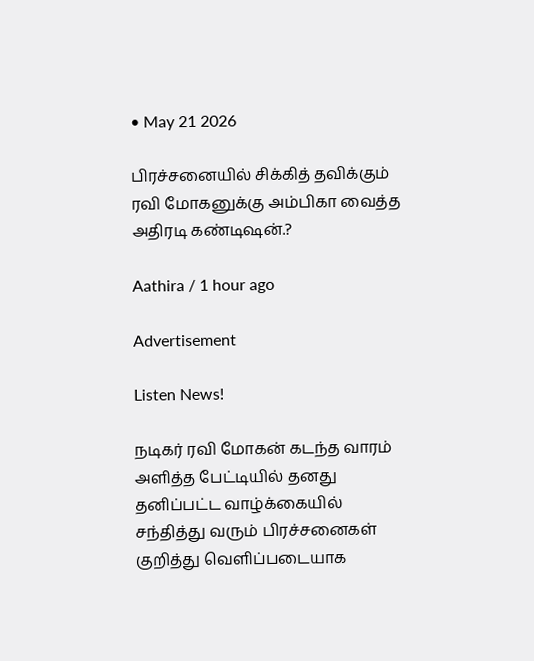• May 21 2026

பிரச்சனையில் சிக்கித் தவிக்கும் ரவி மோகனுக்கு அம்பிகா வைத்த அதிரடி கண்டிஷன்.?

Aathira / 1 hour ago

Advertisement

Listen News!

நடிகர் ரவி மோகன் கடந்த வாரம் அளித்த பேட்டியில் தனது தனிப்பட்ட வாழ்க்கையில் சந்தித்து வரும் பிரச்சனைகள் குறித்து வெளிப்படையாக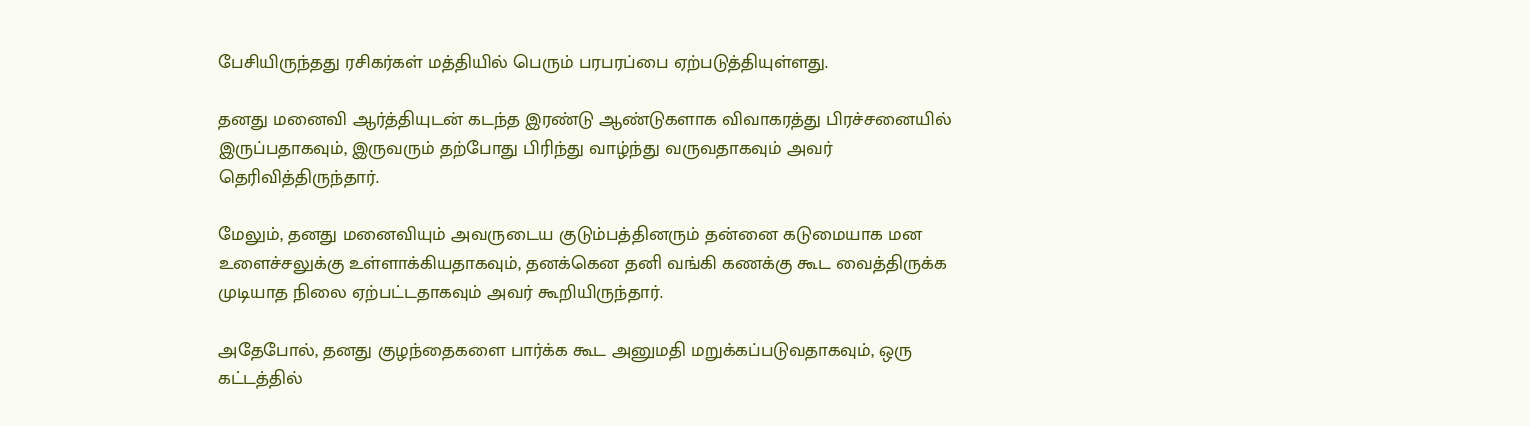பேசியிருந்தது ரசிகர்கள் மத்தியில் பெரும் பரபரப்பை ஏற்படுத்தியுள்ளது.

தனது மனைவி ஆர்த்தியுடன் கடந்த இரண்டு ஆண்டுகளாக விவாகரத்து பிரச்சனையில் இருப்பதாகவும், இருவரும் தற்போது பிரிந்து வாழ்ந்து வருவதாகவும் அவர் தெரிவித்திருந்தார்.

மேலும், தனது மனைவியும் அவருடைய குடும்பத்தினரும் தன்னை கடுமையாக மன உளைச்சலுக்கு உள்ளாக்கியதாகவும், தனக்கென தனி வங்கி கணக்கு கூட வைத்திருக்க முடியாத நிலை ஏற்பட்டதாகவும் அவர் கூறியிருந்தார்.

அதேபோல், தனது குழந்தைகளை பார்க்க கூட அனுமதி மறுக்கப்படுவதாகவும், ஒரு கட்டத்தில்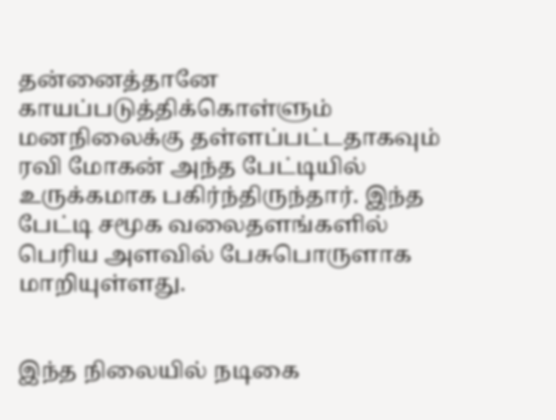தன்னைத்தானே காயப்படுத்திக்கொள்ளும் மனநிலைக்கு தள்ளப்பட்டதாகவும் ரவி மோகன் அந்த பேட்டியில் உருக்கமாக பகிர்ந்திருந்தார். இந்த பேட்டி சமூக வலைதளங்களில் பெரிய அளவில் பேசுபொருளாக மாறியுள்ளது.


இந்த நிலையில் நடிகை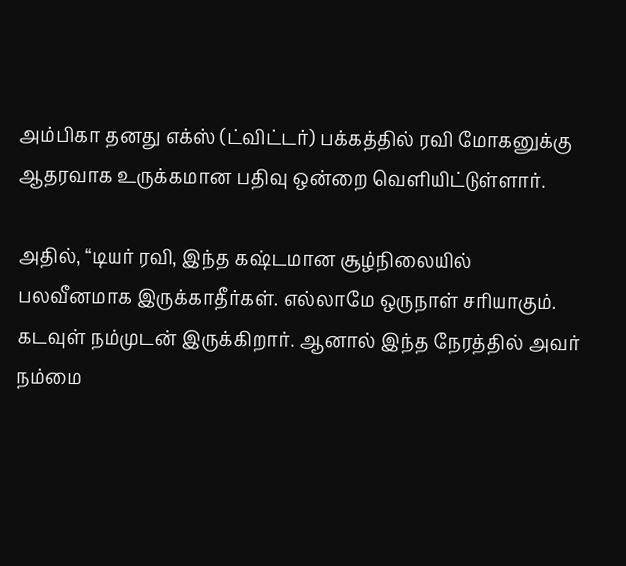அம்பிகா தனது எக்ஸ் (ட்விட்டர்) பக்கத்தில் ரவி மோகனுக்கு ஆதரவாக உருக்கமான பதிவு ஒன்றை வெளியிட்டுள்ளார்.

அதில், “டியர் ரவி, இந்த கஷ்டமான சூழ்நிலையில் பலவீனமாக இருக்காதீர்கள். எல்லாமே ஒருநாள் சரியாகும். கடவுள் நம்முடன் இருக்கிறார். ஆனால் இந்த நேரத்தில் அவர் நம்மை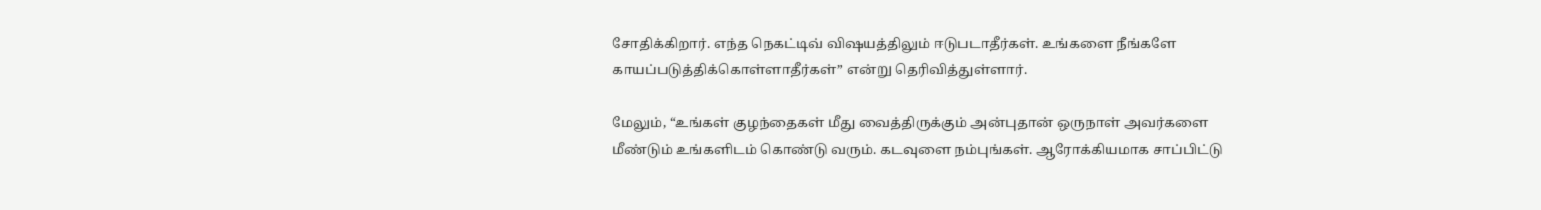சோதிக்கிறார். எந்த நெகட்டிவ் விஷயத்திலும் ஈடுபடாதீர்கள். உங்களை நீங்களே காயப்படுத்திக்கொள்ளாதீர்கள்” என்று தெரிவித்துள்ளார்.

மேலும், “உங்கள் குழந்தைகள் மீது வைத்திருக்கும் அன்புதான் ஒருநாள் அவர்களை மீண்டும் உங்களிடம் கொண்டு வரும். கடவுளை நம்புங்கள். ஆரோக்கியமாக சாப்பிட்டு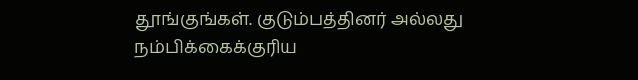தூங்குங்கள். குடும்பத்தினர் அல்லது நம்பிக்கைக்குரிய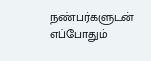நண்பர்களுடன் எப்போதும்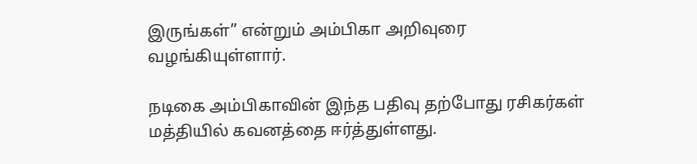இருங்கள்” என்றும் அம்பிகா அறிவுரை வழங்கியுள்ளார்.

நடிகை அம்பிகாவின் இந்த பதிவு தற்போது ரசிகர்கள் மத்தியில் கவனத்தை ஈர்த்துள்ளது.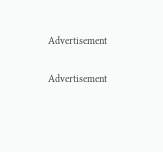Advertisement

Advertisement